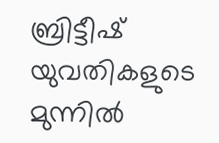ബ്രിട്ടീഷ് യുവതികളുടെ മുന്നില്‍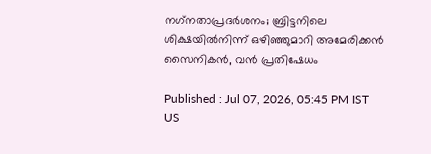നഗ്‌നതാപ്രദര്‍ശനം; ബ്രിട്ടനിലെ ശിക്ഷയില്‍നിന്ന് ഒഴിഞ്ഞുമാറി അമേരിക്കന്‍ സൈനികന്‍, വന്‍ പ്രതിഷേധം

Published : Jul 07, 2026, 05:45 PM IST
US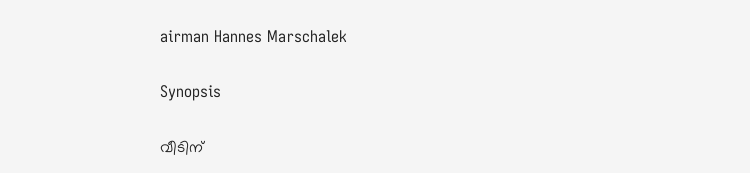airman Hannes Marschalek

Synopsis

വീടിന്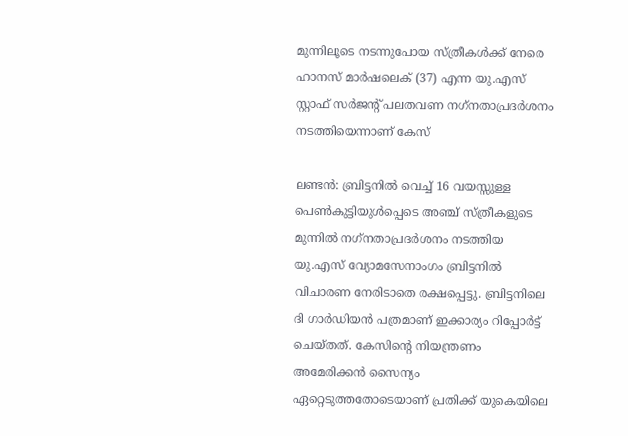മുന്നിലൂടെ നടന്നുപോയ സ്ത്രീകള്‍ക്ക് നേരെ ഹാനസ് മാര്‍ഷലെക് (37) എന്ന യു.എസ് സ്റ്റാഫ് സര്‍ജന്റ് പലതവണ നഗ്‌നതാപ്രദര്‍ശനം നടത്തിയെന്നാണ് കേസ്

ലണ്ടന്‍: ബ്രിട്ടനില്‍ വെച്ച് 16 വയസ്സുള്ള പെണ്‍കുട്ടിയുള്‍പ്പെടെ അഞ്ച് സ്ത്രീകളുടെ മുന്നില്‍ നഗ്‌നതാപ്രദര്‍ശനം നടത്തിയ യു.എസ് വ്യോമസേനാംഗം ബ്രിട്ടനില്‍ വിചാരണ നേരിടാതെ രക്ഷപ്പെട്ടു. ബ്രിട്ടനിലെ ദി ഗാര്‍ഡിയന്‍ പത്രമാണ് ഇക്കാര്യം റിപ്പോര്‍ട്ട് ചെയ്തത്. കേസിന്റെ നിയന്ത്രണം അമേരിക്കന്‍ സൈന്യം ഏറ്റെടുത്തതോടെയാണ് പ്രതിക്ക് യുകെയിലെ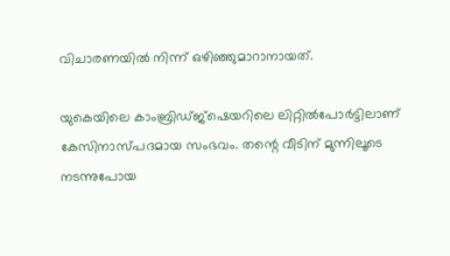വിചാരണയില്‍ നിന്ന് ഒഴിഞ്ഞുമാറാനായത്.

യുകെയിലെ കാംബ്രിഡ്ജ്‌ഷെയറിലെ ലിറ്റില്‍പോര്‍ട്ടിലാണ് കേസിനാസ്പദമായ സംഭവം. തന്റെ വീടിന് മുന്നിലൂടെ നടന്നുപോയ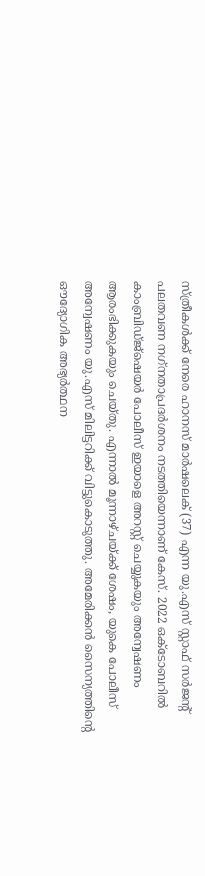സ്ത്രീകള്‍ക്ക് നേരെ ഹാനസ് മാര്‍ഷലെക് (37) എന്ന യു.എസ് സ്റ്റാഫ് സര്‍ജന്റ് പലതവണ നഗ്‌നതാപ്രദര്‍ശനം നടത്തിയെന്നാണ് കേസ്. 2022 ഒക്ടോബറില്‍ കാംബ്രിഡ്ജ്‌ഷെയര്‍ പോലീസ് ഇയാളെ അറസ്റ്റ് ചെയ്യുകയും അന്വേഷണം ആരംഭിക്കുകയും ചെയ്തു. എന്നാല്‍ മൂന്നാഴ്ചയ്ക്ക് ശേഷം, യുകെ പോലീസ് അന്വേഷണം യു.എസ് മിലിട്ടറിക്ക് വിട്ടുകൊടുത്തു. അമേരിക്കന്‍ സൈന്യത്തിന്റെ ഔദ്യോഗിക അഭ്യര്‍ത്ഥന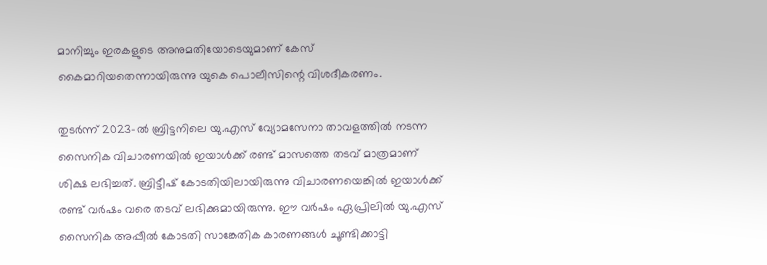മാനിച്ചും ഇരകളുടെ അനുമതിയോടെയുമാണ് കേസ് കൈമാറിയതെന്നായിരുന്നു യുകെ പൊലീസിന്റെ വിശദീകരണം.

തുടര്‍ന്ന് 2023-ല്‍ ബ്രിട്ടനിലെ യു.എസ് വ്യോമസേനാ താവളത്തില്‍ നടന്ന സൈനിക വിചാരണയില്‍ ഇയാള്‍ക്ക് രണ്ട് മാസത്തെ തടവ് മാത്രമാണ് ശിക്ഷ ലഭിച്ചത്. ബ്രിട്ടീഷ് കോടതിയിലായിരുന്നു വിചാരണയെങ്കില്‍ ഇയാള്‍ക്ക് രണ്ട് വര്‍ഷം വരെ തടവ് ലഭിക്കുമായിരുന്നു. ഈ വര്‍ഷം ഏപ്രിലില്‍ യു.എസ് സൈനിക അപ്പീല്‍ കോടതി സാങ്കേതിക കാരണങ്ങള്‍ ചൂണ്ടിക്കാട്ടി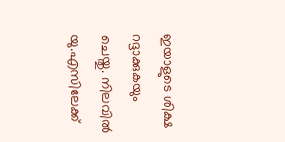ഇയാളുടെ ശിക്ഷ റദ്ദാക്കുകയും ചെയ്തു. നിലവില്‍ യു.എസിലേക്ക്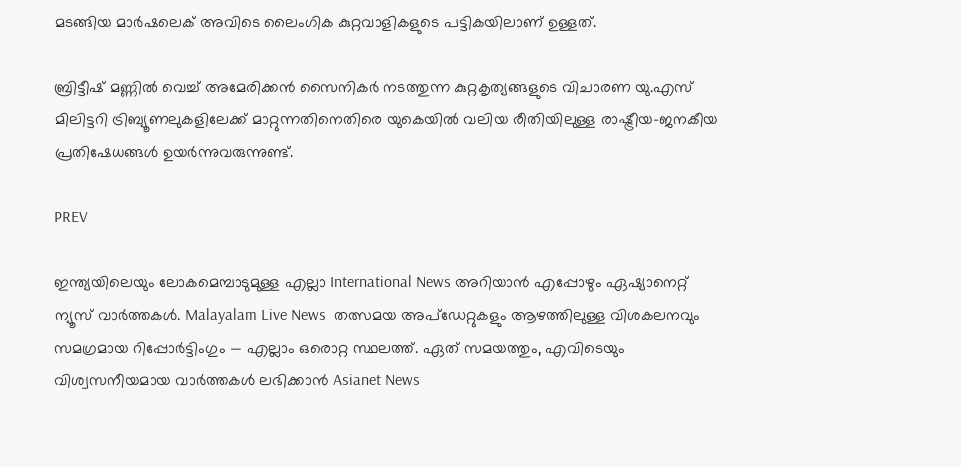മടങ്ങിയ മാര്‍ഷലെക് അവിടെ ലൈംഗിക കുറ്റവാളികളുടെ പട്ടികയിലാണ് ഉള്ളത്.

ബ്രിട്ടീഷ് മണ്ണില്‍ വെച്ച് അമേരിക്കന്‍ സൈനികര്‍ നടത്തുന്ന കുറ്റകൃത്യങ്ങളുടെ വിചാരണ യു.എസ് മിലിട്ടറി ട്രിബ്യൂണലുകളിലേക്ക് മാറ്റുന്നതിനെതിരെ യുകെയില്‍ വലിയ രീതിയിലുള്ള രാഷ്ട്രീയ-ജനകീയ പ്രതിഷേധങ്ങള്‍ ഉയര്‍ന്നുവരുന്നുണ്ട്.

PREV

ഇന്ത്യയിലെയും ലോകമെമ്പാടുമുള്ള എല്ലാ International News അറിയാൻ എപ്പോഴും ഏഷ്യാനെറ്റ് ന്യൂസ് വാർത്തകൾ. Malayalam Live News  തത്സമയ അപ്‌ഡേറ്റുകളും ആഴത്തിലുള്ള വിശകലനവും സമഗ്രമായ റിപ്പോർട്ടിംഗും — എല്ലാം ഒരൊറ്റ സ്ഥലത്ത്. ഏത് സമയത്തും, എവിടെയും വിശ്വസനീയമായ വാർത്തകൾ ലഭിക്കാൻ Asianet News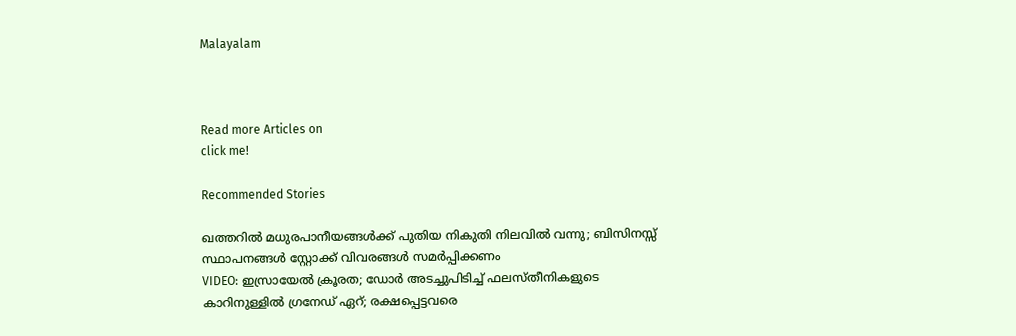Malayalam



Read more Articles on
click me!

Recommended Stories

ഖത്തറിൽ മധുരപാനീയങ്ങൾക്ക് പുതിയ നികുതി നിലവിൽ വന്നു; ബിസിനസ്സ് സ്ഥാപനങ്ങൾ സ്റ്റോക്ക് വിവരങ്ങൾ സമർപ്പിക്കണം
VIDEO: ഇസ്രായേല്‍ ക്രൂരത; ഡോര്‍ അടച്ചുപിടിച്ച് ഫലസ്തീനികളുടെ കാറിനുള്ളില്‍ ഗ്രനേഡ് ഏറ്; രക്ഷപ്പെട്ടവരെ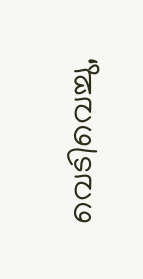വെടിവെച്ചു,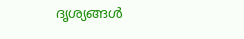ദൃശ്യങ്ങള്‍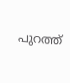പുറത്ത്